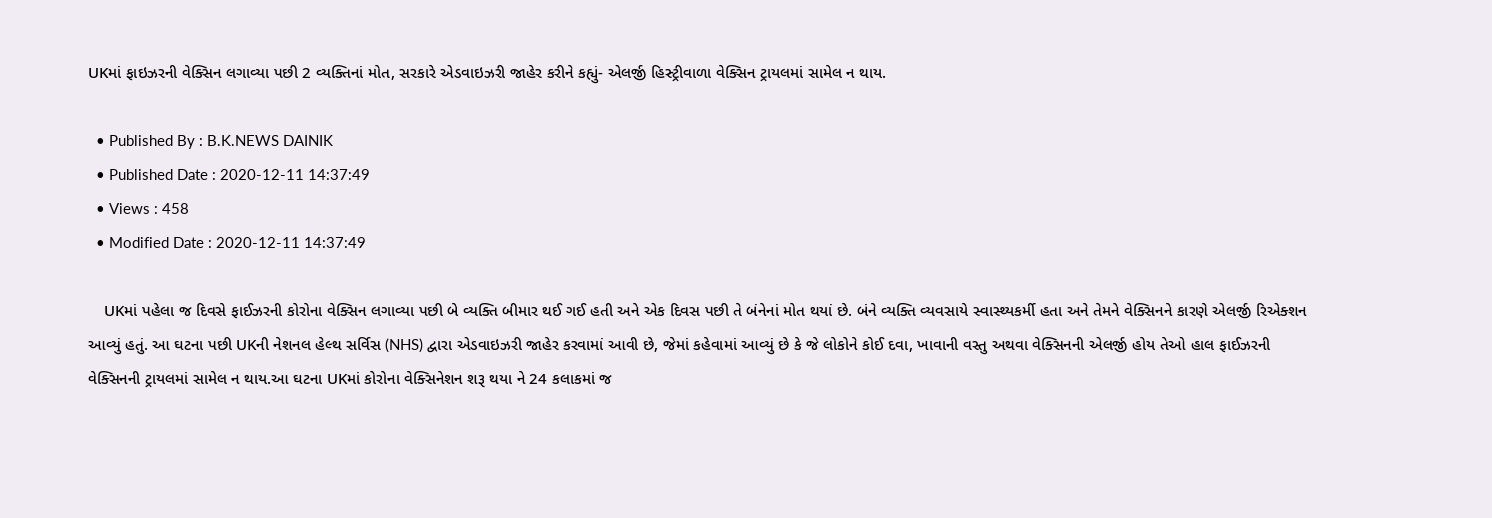UKમાં ફાઇઝરની વેક્સિન લગાવ્યા પછી 2 વ્યક્તિનાં મોત, સરકારે એડવાઇઝરી જાહેર કરીને કહ્યું- એલર્જી હિસ્ટ્રીવાળા વેક્સિન ટ્રાયલમાં સામેલ ન થાય.

  • Published By : B.K.NEWS DAINIK
  • Published Date : 2020-12-11 14:37:49
  • Views : 458
  • Modified Date : 2020-12-11 14:37:49

    UKમાં પહેલા જ દિવસે ફાઈઝરની કોરોના વેક્સિન લગાવ્યા પછી બે વ્યક્તિ બીમાર થઈ ગઈ હતી અને એક દિવસ પછી તે બંનેનાં મોત થયાં છે. બંને વ્યક્તિ વ્યવસાયે સ્વાસ્થ્યકર્મી હતા અને તેમને વેક્સિનને કારણે એલર્જી રિએક્શન આવ્યું હતું. આ ઘટના પછી UKની નેશનલ હેલ્થ સર્વિસ (NHS) દ્વારા એડવાઇઝરી જાહેર કરવામાં આવી છે, જેમાં કહેવામાં આવ્યું છે કે જે લોકોને કોઈ દવા, ખાવાની વસ્તુ અથવા વેક્સિનની એલર્જી હોય તેઓ હાલ ફાઈઝરની વેક્સિનની ટ્રાયલમાં સામેલ ન થાય.આ ઘટના UKમાં કોરોના વેક્સિનેશન શરૂ થયા ને 24 કલાકમાં જ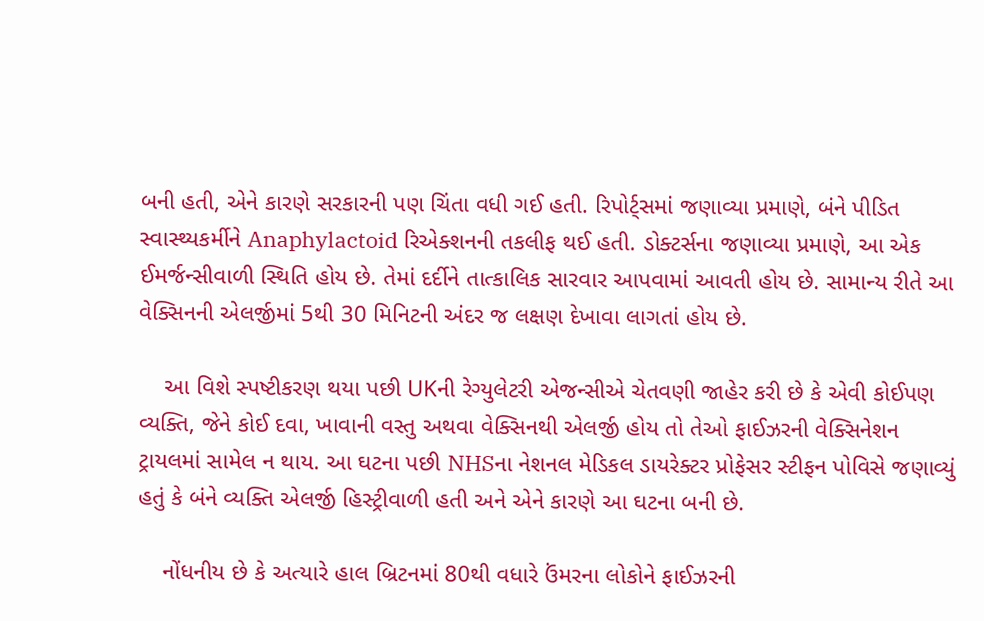બની હતી, એને કારણે સરકારની પણ ચિંતા વધી ગઈ હતી. રિપોર્ટ્સમાં જણાવ્યા પ્રમાણે, બંને પીડિત સ્વાસ્થ્યકર્મીને Anaphylactoid રિએક્શનની તકલીફ થઈ હતી. ડોક્ટર્સના જણાવ્યા પ્રમાણે, આ એક ઈમર્જન્સીવાળી સ્થિતિ હોય છે. તેમાં દર્દીને તાત્કાલિક સારવાર આપવામાં આવતી હોય છે. સામાન્ય રીતે આ વેક્સિનની એલર્જીમાં 5થી 30 મિનિટની અંદર જ લક્ષણ દેખાવા લાગતાં હોય છે.

    આ વિશે સ્પષ્ટીકરણ થયા પછી UKની રેગ્યુલેટરી એજન્સીએ ચેતવણી જાહેર કરી છે કે એવી કોઈપણ વ્યક્તિ, જેને કોઈ દવા, ખાવાની વસ્તુ અથવા વેક્સિનથી એલર્જી હોય તો તેઓ ફાઈઝરની વેક્સિનેશન ટ્રાયલમાં સામેલ ન થાય. આ ઘટના પછી NHSના નેશનલ મેડિકલ ડાયરેક્ટર પ્રોફેસર સ્ટીફન પોવિસે જણાવ્યું હતું કે બંને વ્યક્તિ એલર્જી હિસ્ટ્રીવાળી હતી અને એને કારણે આ ઘટના બની છે.

    નોંધનીય છે કે અત્યારે હાલ બ્રિટનમાં 80થી વધારે ઉંમરના લોકોને ફાઈઝરની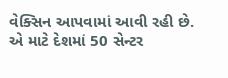વેક્સિન આપવામાં આવી રહી છે. એ માટે દેશમાં 50 સેન્ટર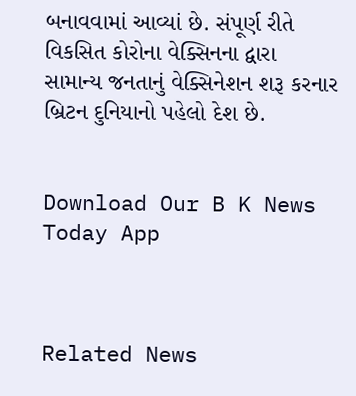બનાવવામાં આવ્યાં છે. સંપૂર્ણ રીતે વિકસિત કોરોના વેક્સિનના દ્વારા સામાન્ય જનતાનું વેક્સિનેશન શરૂ કરનાર બ્રિટન દુનિયાનો પહેલો દેશ છે.


Download Our B K News Today App



Related News